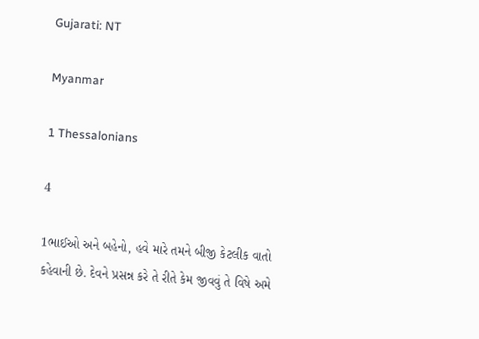Gujarati: NT

Myanmar

1 Thessalonians

4

1ભાઈઓ અને બહેનો, હવે મારે તમને બીજી કેટલીક વાતો કહેવાની છે. દેવને પ્રસન્ન કરે તે રીતે કેમ જીવવું તે વિષે અમે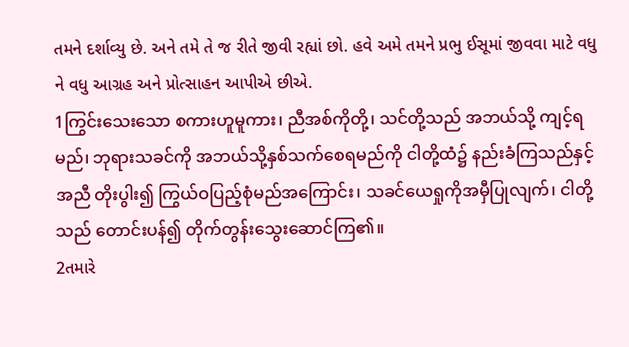તમને દર્શાવ્યુ છે. અને તમે તે જ રીતે જીવી રહ્યાં છો. હવે અમે તમને પ્રભુ ઈસૂમાં જીવવા માટે વધુ ને વધુ આગ્રહ અને પ્રોત્સાહન આપીએ છીએ.
1ကြွင်းသေးသော စကားဟူမူကား၊ ညီအစ်ကိုတို့၊ သင်တို့သည် အဘယ်သို့ ကျင့်ရမည်၊ ဘုရားသခင်ကို အဘယ်သို့နှစ်သက်စေရမည်ကို ငါတို့ထံ၌ နည်းခံကြသည်နှင့်အညီ တိုးပွါး၍ ကြွယ်ဝပြည့်စုံမည်အကြောင်း၊ သခင်ယေရှုကိုအမှီပြုလျက်၊ ငါတို့သည် တောင်းပန်၍ တိုက်တွန်းသွေးဆောင်ကြ၏။
2તમારે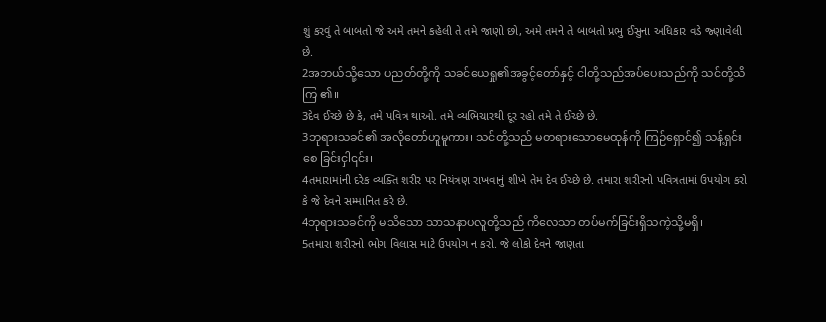શું કરવું તે બાબતો જે અમે તમને કહેલી તે તમે જાણો છો, અમે તમને તે બાબતો પ્રભુ ઈસુના અધિકાર વડે જ્ણાવેલી છે.
2အဘယ်သို့သော ပညတ်တို့ကို သခင်ယေရှု၏အခွင့်တော်နှင့် ငါတို့သည်အပ်ပေးသည်ကို သင်တို့သိကြ ၏။
3દેવ ઈચ્છે છે કે, તમે પવિત્ર થાઓ. તમે વ્યભિચારથી દૂર રહો તમે તે ઈચ્છે છે.
3ဘုရားသခင်၏ အလိုတော်ဟူမူကား၊ သင်တို့သည် မတရားသောမေထုန်ကို ကြဉ်ရှောင်၍ သန့်ရှင်းစေ ခြင်းငှါ၎င်း၊
4તમારામાંની દરેક વ્યક્તિ શરીર પર નિયંત્રણ રાખવાનું શીખે તેમ દેવ ઈચ્છે છે. તમારા શરીરનો પવિત્રતામાં ઉપયોગ કરો કે જે દેવને સમ્માનિત કરે છે.
4ဘုရားသခင်ကို မသိသော သာသနာပလူတို့သည် ကိလေသာ တပ်မက်ခြင်းရှိသကဲ့သို့မရှိ၊
5તમારા શરીરનો ભોગ વિલાસ માટે ઉપયોગ ન કરો. જે લોકો દેવને જાણતા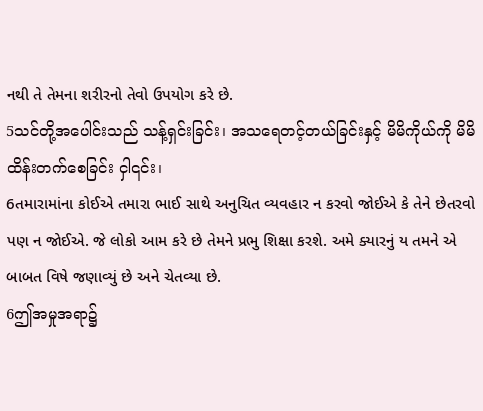નથી તે તેમના શરીરનો તેવો ઉપયોગ કરે છે.
5သင်တို့အပေါင်းသည် သန့်ရှင်းခြင်း၊ အသရေတင့်တယ်ခြင်းနှင့် မိမိကိုယ်ကို မိမိထိန်းတက်စေခြင်း ငှါ၎င်း၊
6તમારામાંના કોઈએ તમારા ભાઈ સાથે અનુચિત વ્યવહાર ન કરવો જોઈએ કે તેને છેતરવો પણ ન જોઈએ. જે લોકો આમ કરે છે તેમને પ્રભુ શિક્ષા કરશે. અમે ક્યારનું ય તમને એ બાબત વિષે જણાવ્યું છે અને ચેતવ્યા છે.
6ဤအမှုအရာ၌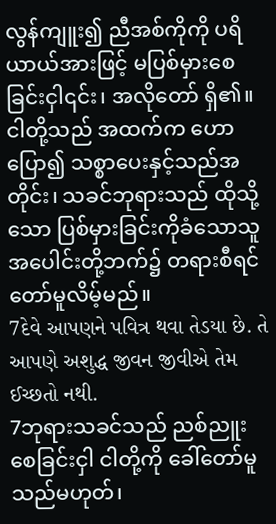လွန်ကျူး၍ ညီအစ်ကိုကို ပရိယာယ်အားဖြင့် မပြစ်မှားစေခြင်းငှါ၎င်း၊ အလိုတော် ရှိ၏။ ငါတို့သည် အထက်က ဟောပြော၍ သစ္စာပေးနှင့်သည်အတိုင်း၊ သခင်ဘုရားသည် ထိုသို့သော ပြစ်မှားခြင်းကိုခံသောသူအပေါင်းတို့ဘက်၌ တရားစီရင်တော်မူလိမ့်မည်။
7દેવે આપણને પવિત્ર થવા તેડયા છે. તે આપણે અશુદ્ધ જીવન જીવીએ તેમ ઈચ્છતો નથી.
7ဘုရားသခင်သည် ညစ်ညူးစေခြင်းငှါ ငါတို့ကို ခေါ်တော်မူသည်မဟုတ်၊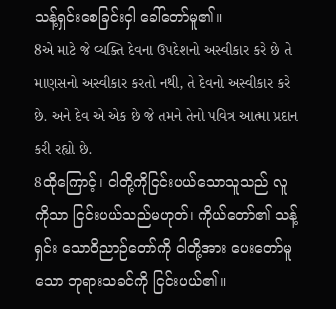သန့်ရှင်းစေခြင်းငှါ ခေါ်တော်မူ၏။
8એ માટે જે વ્યક્તિ દેવના ઉપદેશનો અસ્વીકાર કરે છે તે માણસનો અસ્વીકાર કરતો નથી, તે દેવનો અસ્વીકાર કરે છે. અને દેવ એ એક છે જે તમને તેનો પવિત્ર આત્મા પ્રદાન કરી રહ્યો છે.
8ထိုကြောင့်၊ ငါတို့ကိုငြင်းပယ်သောသူသည် လူကိုသာ ငြင်းပယ်သည်မဟုတ်၊ ကိုယ်တော်၏ သန့်ရှင်း သောဝိညာဉ်တော်ကို ငါတို့အား ပေးတော်မူသော ဘုရားသခင်ကို ငြင်းပယ်၏။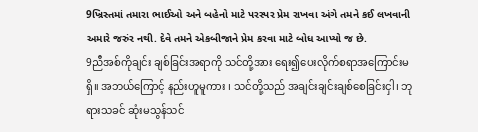9ખ્રિસ્તમાં તમારા ભાઈઓ અને બહેનો માટે પરસ્પર પ્રેમ રાખવા અંગે તમને કઈ લખવાની અમારે જરુંર નથી. દેવે તમને એકબીજાને પ્રેમ કરવા માટે બોધ આપ્યો જ છે.
9ညီအစ်ကိုချင်း ချစ်ခြင်းအရာကို သင်တို့အား ရေး၍ပေးလိုက်စရာအကြောင်းမရှိ။ အဘယ်ကြောင့် နည်းဟူမူကား ၊ သင်တို့သည် အချင်းချင်းချစ်စေခြင်းငှါ၊ ဘုရားသခင် ဆုံးမသွန်သင်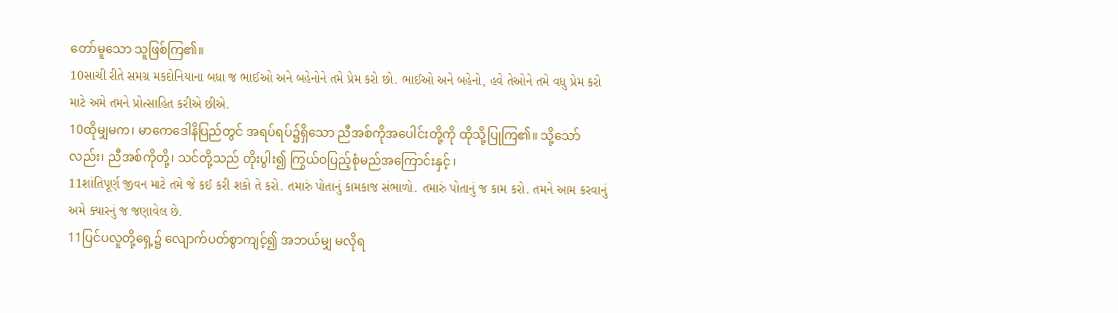တော်မူသော သူဖြစ်ကြ၏။
10સાચી રીતે સમગ્ર મકદોનિયાના બધા જ ભાઈઓ અને બહેનોને તમે પ્રેમ કરો છો. ભાઈઓ અને બહેનો, હવે તેઓને તમે વધુ પ્રેમ કરો માટે અમે તમને પ્રોત્સાહિત કરીએ છીએ.
10ထိုမျှမက၊ မာကေဒေါနိပြည်တွင် အရပ်ရပ်၌ရှိသော ညီအစ်ကိုအပေါင်းတို့ကို ထိုသို့ပြုကြ၏။ သို့သော် လည်း၊ ညီအစ်ကိုတို့၊ သင်တို့သည် တိုးပွါး၍ ကြွယ်ဝပြည့်စုံမည်အကြောင်းနှင့် ၊
11શાંતિપૂર્ણ જીવન માટે તમે જે કઈ કરી શકો તે કરો. તમારું પોતાનું કામકાજ સંભાળો. તમારું પોતાનું જ કામ કરો. તમને આમ કરવાનું અમે ક્યારનું જ જણાવેલ છે.
11ပြင်ပလူတို့ရှေ့၌ လျောက်ပတ်စွာကျင့်၍ အဘယ်မျှ မလိုရ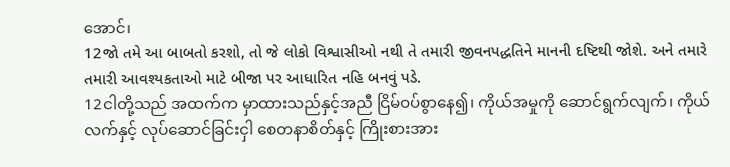အောင်၊
12જો તમે આ બાબતો કરશો, તો જે લોકો વિશ્વાસીઓ નથી તે તમારી જીવનપદ્ધતિને માનની દષ્ટિથી જોશે. અને તમારે તમારી આવશ્યકતાઓ માટે બીજા પર આધારિત નહિ બનવું પડે.
12ငါတို့သည် အထက်က မှာထားသည်နှင့်အညီ ငြိမ်ဝပ်စွာနေ၍၊ ကိုယ်အမှုကို ဆောင်ရွက်လျက်၊ ကိုယ်လက်နှင့် လုပ်ဆောင်ခြင်းငှါ စေတနာစိတ်နှင့် ကြိုးစားအား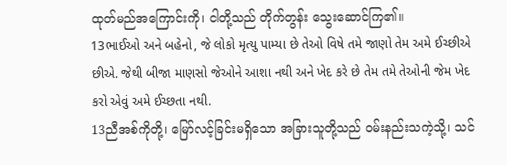ထုတ်မည်အကြောင်းကို၊ ငါတို့သည် တိုက်တွန်း သွေးဆောင်ကြ၏။
13ભાઈઓ અને બહેનો, જે લોકો મૃત્યુ પામ્યા છે તેઓ વિષે તમે જાણો તેમ અમે ઈચ્છીએ છીએ. જેથી બીજા માણસો જેઓને આશા નથી અને ખેદ કરે છે તેમ તમે તેઓની જેમ ખેદ કરો એવું અમે ઈચ્છતા નથી.
13ညီအစ်ကိုတို့၊ မြော်လင့်ခြင်းမရှိသော အခြားသူတို့သည် ဝမ်းနည်းသကဲ့သို့၊ သင်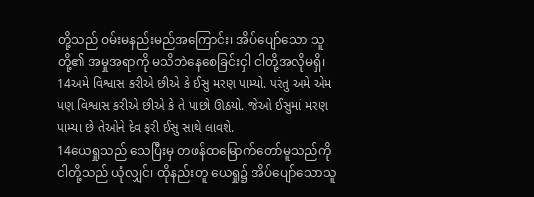တို့သည် ဝမ်းမနည်းမည်အကြောင်း၊ အိပ်ပျော်သော သူတို့၏ အမှုအရာကို မသိဘဲနေစေခြင်းငှါ ငါတို့အလိုမရှိ၊
14અમે વિશ્વાસ કરીએ છીએ કે ઈસુ મરણ પામ્યો. પરંતુ અમે એમ પણ વિશ્વાસ કરીએ છીએ કે તે પાછો ઊઠયો. જેઓ ઈસુમાં મરણ પામ્યા છે તેઓને દેવ ફરી ઈસુ સાથે લાવશે.
14ယေရှုသည် သေပြီးမှ တဖန်ထမြောက်တော်မူသည်ကို ငါတို့သည် ယုံလျှင်၊ ထိုနည်းတူ ယေရှု၌ အိပ်ပျော်သောသူ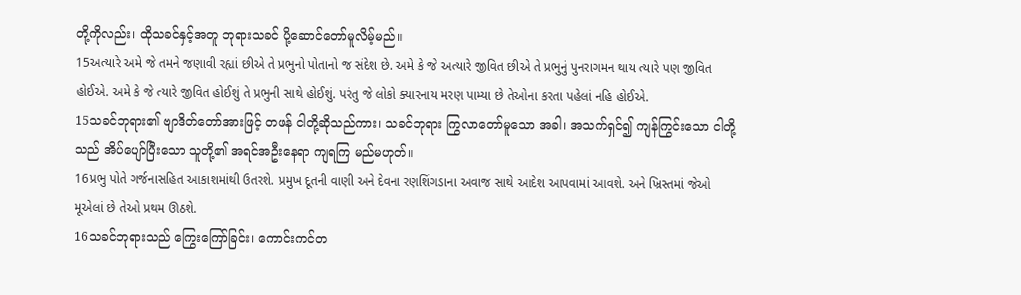တို့ကိုလည်း၊ ထိုသခင်နှင့်အတူ ဘုရားသခင် ပို့ဆောင်တော်မူလိမ့်မည်။
15અત્યારે અમે જે તમને જણાવી રહ્યાં છીએ તે પ્રભુનો પોતાનો જ સંદેશ છે. અમે કે જે અત્યારે જીવિત છીએ તે પ્રભુનું પુનરાગમન થાય ત્યારે પણ જીવિત હોઈએ. અમે કે જે ત્યારે જીવિત હોઈશું તે પ્રભુની સાથે હોઈશું. પરંતુ જે લોકો ક્યારનાય મરણ પામ્યા છે તેઓના કરતા પહેલાં નહિ હોઈએ.
15သခင်ဘုရား၏ ဗျာဒိတ်တော်အားဖြင့် တဖန် ငါတို့ဆိုသည်ကား၊ သခင်ဘုရား ကြွလာတော်မူသော အခါ၊ အသက်ရှင်၍ ကျန်ကြွင်းသော ငါတို့သည် အိပ်ပျော်ပြီးသော သူတို့၏ အရင်အဦးနေရာ ကျရကြ မည်မဟုတ်။
16પ્રભુ પોતે ગર્જનાસહિત આકાશમાંથી ઉતરશે. પ્રમુખ દૂતની વાણી અને દેવના રણશિંગડાના અવાજ સાથે આદેશ આપવામાં આવશે. અને ખ્રિસ્તમાં જેઓ મૂએલાં છે તેઓ પ્રથમ ઊઠશે.
16သခင်ဘုရားသည် ကြွေးကြော်ခြင်း၊ ကောင်းကင်တ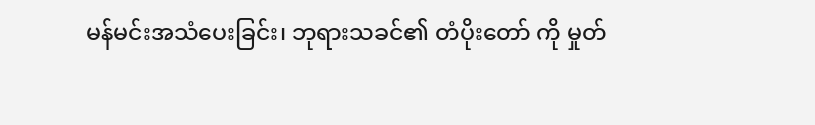မန်မင်းအသံပေးခြင်း၊ ဘုရားသခင်၏ တံပိုးတော် ကို မှုတ်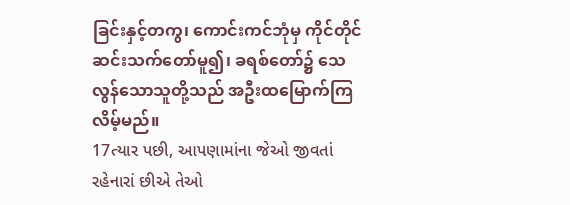ခြင်းနှင့်တကွ၊ ကောင်းကင်ဘုံမှ ကိုင်တိုင် ဆင်းသက်တော်မူ၍၊ ခရစ်တော်၌ သေလွန်သောသူတို့သည် အဦးထမြောက်ကြလိမ့်မည်။
17ત્યાર પછી, આપણામાંના જેઓ જીવતાં રહેનારાં છીએ તેઓ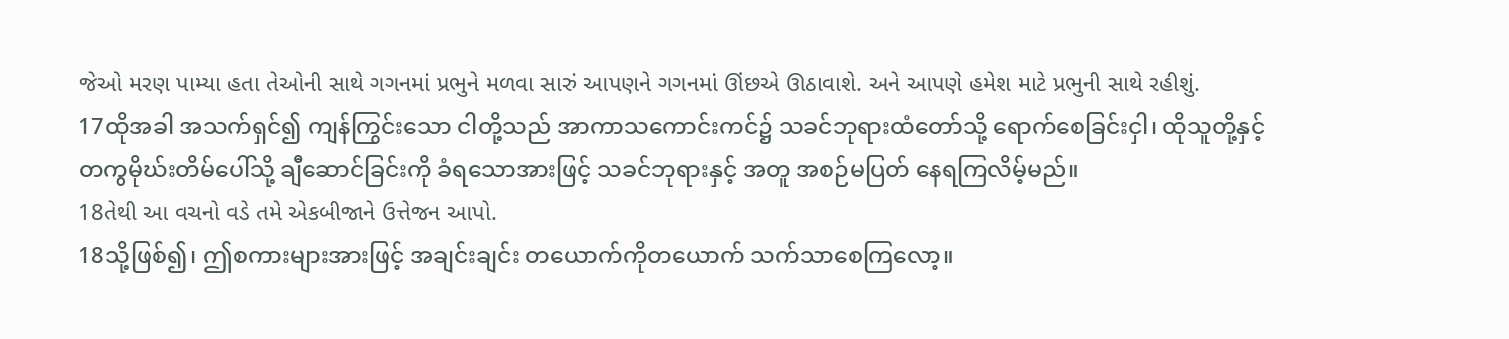જેઓ મરણ પામ્યા હતા તેઓની સાથે ગગનમાં પ્રભુને મળવા સારું આપણને ગગનમાં ઊંછએ ઊઠાવાશે. અને આપણે હમેશ માટે પ્રભુની સાથે રહીશું.
17ထိုအခါ အသက်ရှင်၍ ကျန်ကြွင်းသော ငါတို့သည် အာကာသကောင်းကင်၌ သခင်ဘုရားထံတော်သို့ ရောက်စေခြင်းငှါ၊ ထိုသူတို့နှင့်တကွမိုဃ်းတိမ်ပေါ်သို့ ချီဆောင်ခြင်းကို ခံရသောအားဖြင့် သခင်ဘုရားနှင့် အတူ အစဉ်မပြတ် နေရကြလိမ့်မည်။
18તેથી આ વચનો વડે તમે એકબીજાને ઉત્તેજન આપો.
18သို့ဖြစ်၍၊ ဤစကားများအားဖြင့် အချင်းချင်း တယောက်ကိုတယောက် သက်သာစေကြလော့။